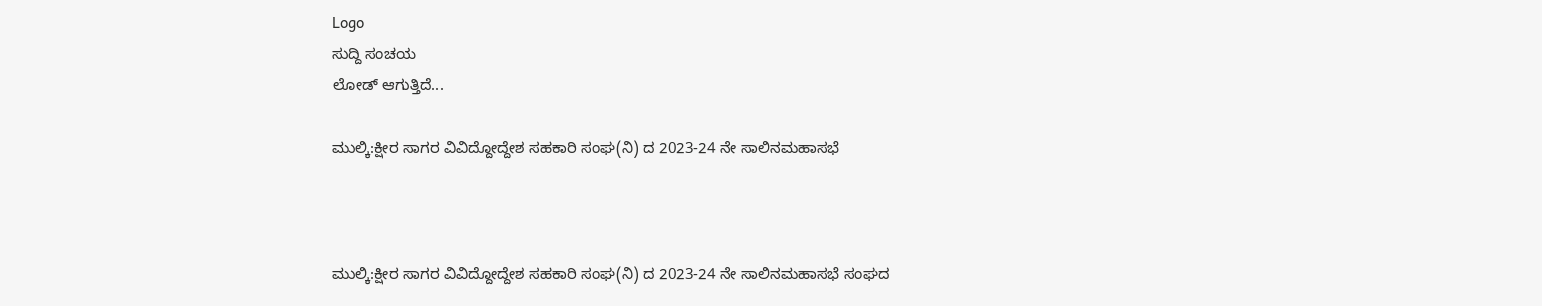Logo
ಸುದ್ದಿ ಸಂಚಯ
ಲೋಡ್ ಆಗುತ್ತಿದೆ...

ಮುಲ್ಕಿ:ಕ್ಷೀರ ಸಾಗರ ವಿವಿದ್ದೋದ್ದೇಶ ಸಹಕಾರಿ ಸಂಘ(ನಿ) ದ 2023-24 ನೇ ಸಾಲಿನಮಹಾಸಭೆ



ಮುಲ್ಕಿ:ಕ್ಷೀರ ಸಾಗರ ವಿವಿದ್ದೋದ್ದೇಶ ಸಹಕಾರಿ ಸಂಘ(ನಿ) ದ 2023-24 ನೇ ಸಾಲಿನಮಹಾಸಭೆ ಸಂಘದ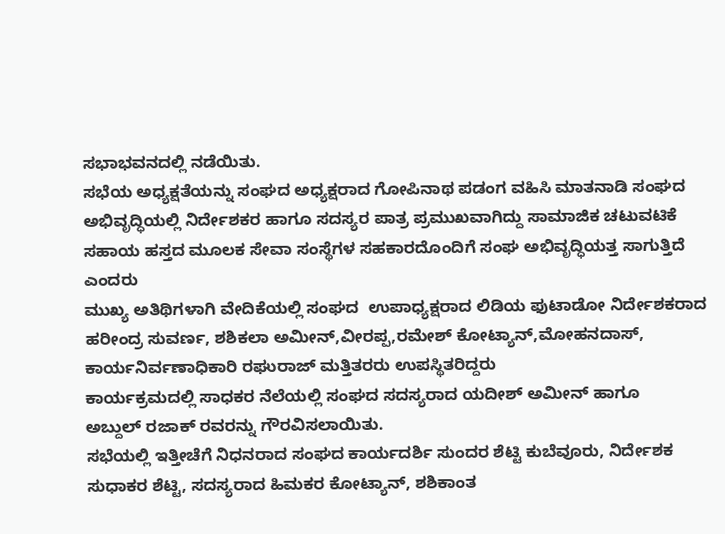ಸಭಾಭವನದಲ್ಲಿ ನಡೆಯಿತು.
ಸಭೆಯ ಅಧ್ಯಕ್ಷತೆಯನ್ನು ಸಂಘದ ಅಧ್ಯಕ್ಷರಾದ ಗೋಪಿನಾಥ ಪಡಂಗ ವಹಿಸಿ ಮಾತನಾಡಿ ಸಂಘದ ಅಭಿವೃದ್ಧಿಯಲ್ಲಿ ನಿರ್ದೇಶಕರ ಹಾಗೂ ಸದಸ್ಯರ ಪಾತ್ರ ಪ್ರಮುಖವಾಗಿದ್ದು ಸಾಮಾಜಿಕ ಚಟುವಟಿಕೆ ಸಹಾಯ ಹಸ್ತದ ಮೂಲಕ ಸೇವಾ ಸಂಸ್ಥೆಗಳ ಸಹಕಾರದೊಂದಿಗೆ ಸಂಘ ಅಭಿವೃದ್ಧಿಯತ್ತ ಸಾಗುತ್ತಿದೆ ಎಂದರು
ಮುಖ್ಯ ಅತಿಥಿಗಳಾಗಿ ವೇದಿಕೆಯಲ್ಲಿ ಸಂಘದ  ಉಪಾಧ್ಯಕ್ಷರಾದ ಲಿಡಿಯ ಫುಟಾಡೋ ನಿರ್ದೇಶಕರಾದ
ಹರೀಂದ್ರ ಸುವರ್ಣ, ಶಶಿಕಲಾ ಅಮೀನ್,ವೀರಪ್ಪ,ರಮೇಶ್ ಕೋಟ್ಯಾನ್,ಮೋಹನದಾಸ್, ಕಾರ್ಯನಿರ್ವಣಾಧಿಕಾರಿ ರಘುರಾಜ್ ಮತ್ತಿತರರು ಉಪಸ್ಥಿತರಿದ್ದರು
ಕಾರ್ಯಕ್ರಮದಲ್ಲಿ ಸಾಧಕರ ನೆಲೆಯಲ್ಲಿ ಸಂಘದ ಸದಸ್ಯರಾದ ಯದೀಶ್ ಅಮೀನ್ ಹಾಗೂ
ಅಬ್ದುಲ್ ರಜಾಕ್ ರವರನ್ನು ಗೌರವಿಸಲಾಯಿತು.
ಸಭೆಯಲ್ಲಿ ಇತ್ತೀಚೆಗೆ ನಿಧನರಾದ ಸಂಘದ ಕಾರ್ಯದರ್ಶಿ ಸುಂದರ ಶೆಟ್ಟಿ ಕುಬೆವೂರು, ನಿರ್ದೇಶಕ ಸುಧಾಕರ ಶೆಟ್ಟಿ, ಸದಸ್ಯರಾದ ಹಿಮಕರ ಕೋಟ್ಯಾನ್, ಶಶಿಕಾಂತ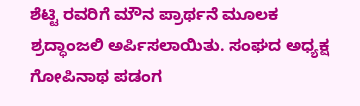ಶೆಟ್ಟಿ ರವರಿಗೆ ಮೌನ ಪ್ರಾರ್ಥನೆ ಮೂಲಕ ಶ್ರದ್ಧಾಂಜಲಿ ಅರ್ಪಿಸಲಾಯಿತು. ಸಂಘದ ಅಧ್ಯಕ್ಷ  ಗೋಪಿನಾಥ ಪಡಂಗ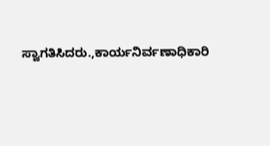ಸ್ವಾಗತಿಸಿದರು.,ಕಾರ್ಯನಿರ್ವಣಾಧಿಕಾರಿ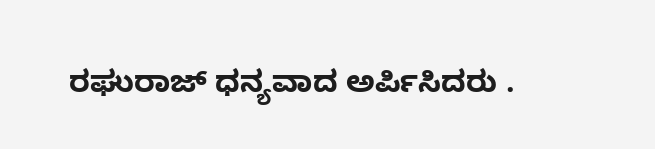ರಘುರಾಜ್ ಧನ್ಯವಾದ ಅರ್ಪಿಸಿದರು .